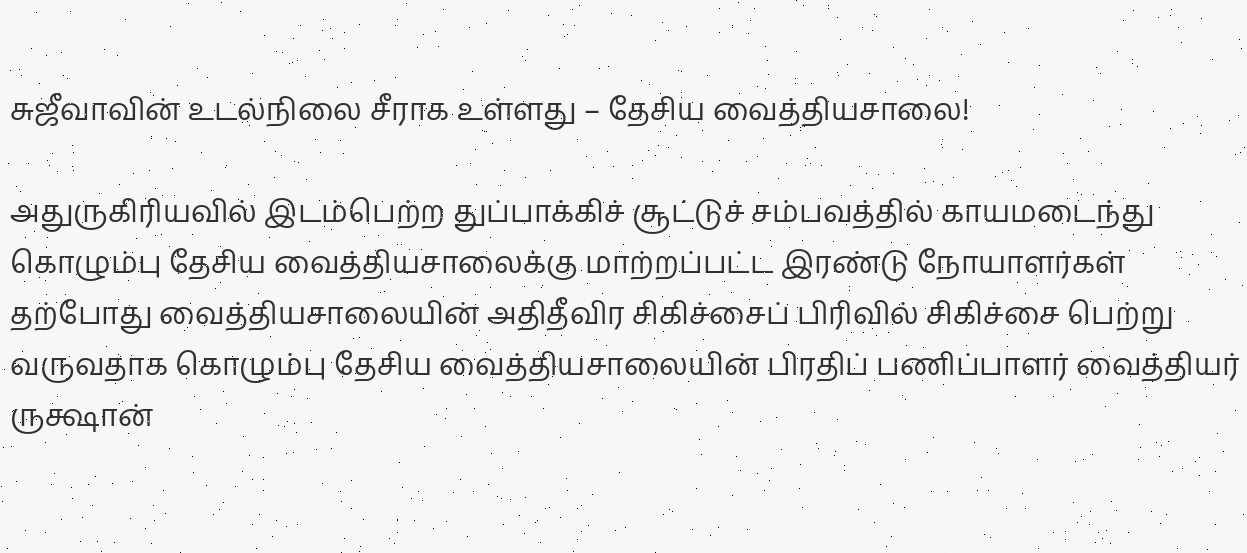சுஜீவாவின் உடல்நிலை சீராக உள்ளது – தேசிய வைத்தியசாலை!

அதுருகிரியவில் இடம்பெற்ற துப்பாக்கிச் சூட்டுச் சம்பவத்தில் காயமடைந்து கொழும்பு தேசிய வைத்தியசாலைக்கு மாற்றப்பட்ட இரண்டு நோயாளர்கள் தற்போது வைத்தியசாலையின் அதிதீவிர சிகிச்சைப் பிரிவில் சிகிச்சை பெற்று வருவதாக கொழும்பு தேசிய வைத்தியசாலையின் பிரதிப் பணிப்பாளர் வைத்தியர் ருக்ஷான்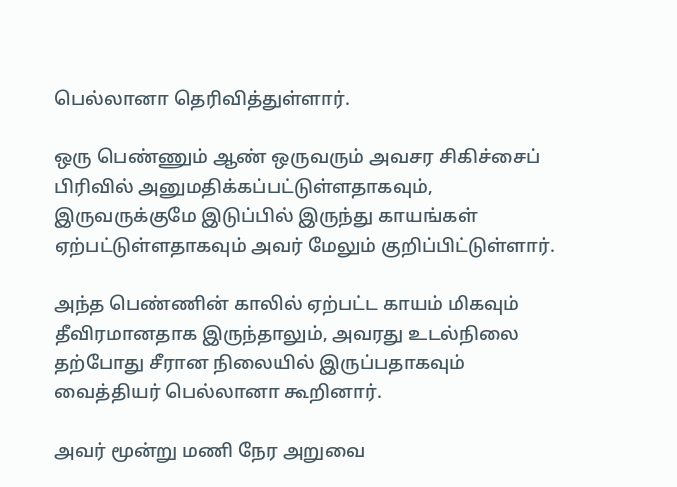பெல்லானா தெரிவித்துள்ளார்.

ஒரு பெண்ணும் ஆண் ஒருவரும் அவசர சிகிச்சைப் பிரிவில் அனுமதிக்கப்பட்டுள்ளதாகவும், இருவருக்குமே இடுப்பில் இருந்து காயங்கள் ஏற்பட்டுள்ளதாகவும் அவர் மேலும் குறிப்பிட்டுள்ளார்.

அந்த பெண்ணின் காலில் ஏற்பட்ட காயம் மிகவும் தீவிரமானதாக இருந்தாலும், அவரது உடல்நிலை தற்போது சீரான நிலையில் இருப்பதாகவும் வைத்தியர் பெல்லானா கூறினார்.

அவர் மூன்று மணி நேர அறுவை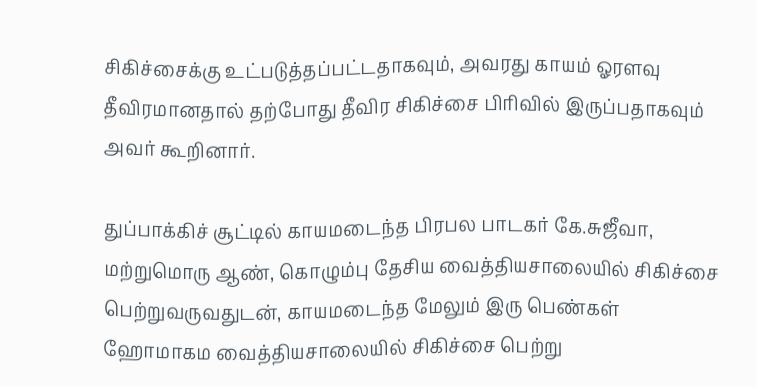சிகிச்சைக்கு உட்படுத்தப்பட்டதாகவும், அவரது காயம் ஓரளவு தீவிரமானதால் தற்போது தீவிர சிகிச்சை பிரிவில் இருப்பதாகவும் அவர் கூறினார்.

துப்பாக்கிச் சூட்டில் காயமடைந்த பிரபல பாடகர் கே.சுஜீவா, மற்றுமொரு ஆண், கொழும்பு தேசிய வைத்தியசாலையில் சிகிச்சை பெற்றுவருவதுடன், காயமடைந்த மேலும் இரு பெண்கள் ஹோமாகம வைத்தியசாலையில் சிகிச்சை பெற்று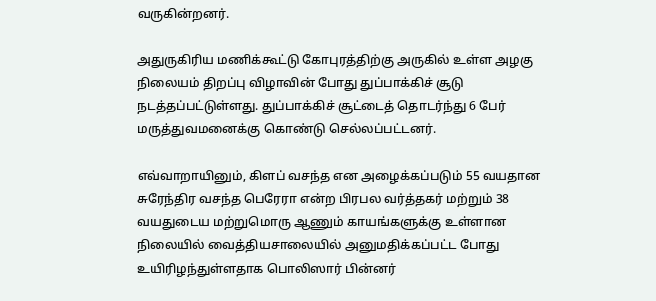வருகின்றனர்.

அதுருகிரிய மணிக்கூட்டு கோபுரத்திற்கு அருகில் உள்ள அழகு நிலையம் திறப்பு விழாவின் போது துப்பாக்கிச் சூடு நடத்தப்பட்டுள்ளது. துப்பாக்கிச் சூட்டைத் தொடர்ந்து 6 பேர் மருத்துவமனைக்கு கொண்டு செல்லப்பட்டனர்.

எவ்வாறாயினும், கிளப் வசந்த என அழைக்கப்படும் 55 வயதான சுரேந்திர வசந்த பெரேரா என்ற பிரபல வர்த்தகர் மற்றும் 38 வயதுடைய மற்றுமொரு ஆணும் காயங்களுக்கு உள்ளான நிலையில் வைத்தியசாலையில் அனுமதிக்கப்பட்ட போது உயிரிழந்துள்ளதாக பொலிஸார் பின்னர்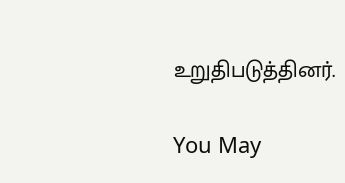உறுதிபடுத்தினர்.

You May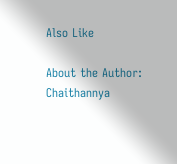Also Like

About the Author: Chaithannya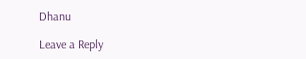Dhanu

Leave a Reply